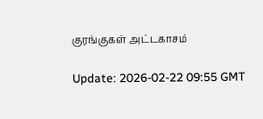குரங்குகள் அட்டகாசம்

Update: 2026-02-22 09:55 GMT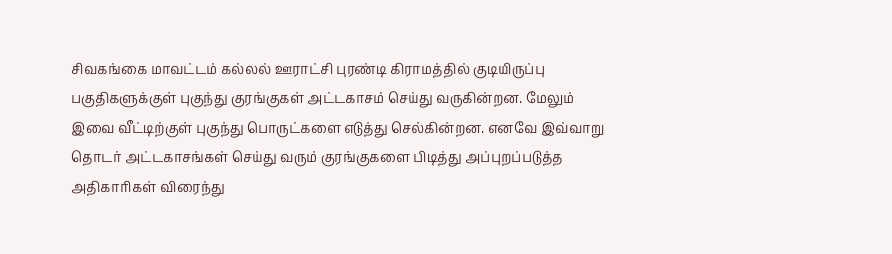சிவகங்கை மாவட்டம் கல்லல் ஊராட்சி புரண்டி கிராமத்தில் குடியிருப்பு பகுதிகளுக்குள் புகுந்து குரங்குகள் அட்டகாசம் செய்து வருகின்றன. மேலும் இவை வீட்டிற்குள் புகுந்து பொருட்களை எடுத்து செல்கின்றன. எனவே இவ்வாறு தொடர் அட்டகாசங்கள் செய்து வரும் குரங்குகளை பிடித்து அப்புறப்படுத்த அதிகாரிகள் விரைந்து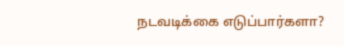நடவடிக்கை எடுப்பார்களா?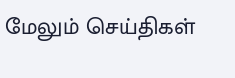மேலும் செய்திகள்